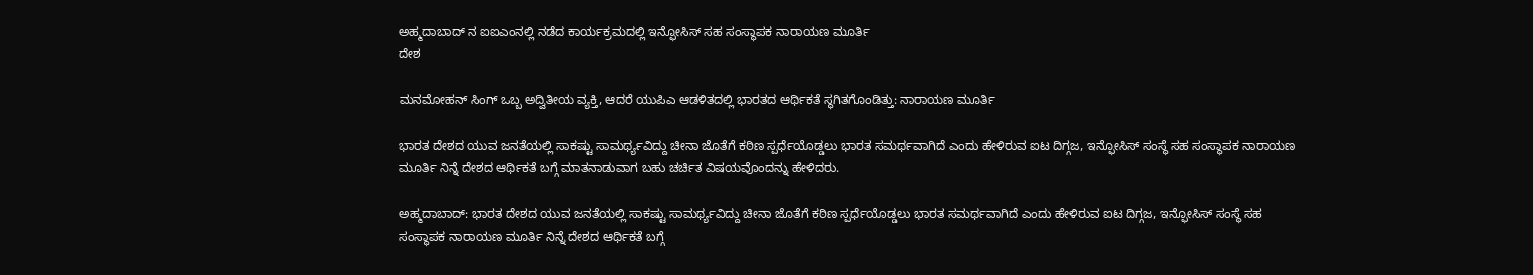ಅಹ್ಮದಾಬಾದ್ ನ ಐಐಎಂನಲ್ಲಿ ನಡೆದ ಕಾರ್ಯಕ್ರಮದಲ್ಲಿ ಇನ್ಫೋಸಿಸ್ ಸಹ ಸಂಸ್ಥಾಪಕ ನಾರಾಯಣ ಮೂರ್ತಿ
ದೇಶ

ಮನಮೋಹನ್ ಸಿಂಗ್ ಒಬ್ಬ ಅದ್ವಿತೀಯ ವ್ಯಕ್ತಿ, ಆದರೆ ಯುಪಿಎ ಆಡಳಿತದಲ್ಲಿ ಭಾರತದ ಆರ್ಥಿಕತೆ ಸ್ಥಗಿತಗೊಂಡಿತ್ತು: ನಾರಾಯಣ ಮೂರ್ತಿ

ಭಾರತ ದೇಶದ ಯುವ ಜನತೆಯಲ್ಲಿ ಸಾಕಷ್ಟು ಸಾಮರ್ಥ್ಯವಿದ್ದು ಚೀನಾ ಜೊತೆಗೆ ಕಠಿಣ ಸ್ಪರ್ಧೆಯೊಡ್ಡಲು ಭಾರತ ಸಮರ್ಥವಾಗಿದೆ ಎಂದು ಹೇಳಿರುವ ಐಟ ದಿಗ್ಗಜ, ಇನ್ಫೋಸಿಸ್ ಸಂಸ್ಥೆ ಸಹ ಸಂಸ್ಥಾಪಕ ನಾರಾಯಣ ಮೂರ್ತಿ ನಿನ್ನೆ ದೇಶದ ಆರ್ಥಿಕತೆ ಬಗ್ಗೆ ಮಾತನಾಡುವಾಗ ಬಹು ಚರ್ಚಿತ ವಿಷಯವೊಂದನ್ನು ಹೇಳಿದರು.

ಅಹ್ಮದಾಬಾದ್: ಭಾರತ ದೇಶದ ಯುವ ಜನತೆಯಲ್ಲಿ ಸಾಕಷ್ಟು ಸಾಮರ್ಥ್ಯವಿದ್ದು ಚೀನಾ ಜೊತೆಗೆ ಕಠಿಣ ಸ್ಪರ್ಧೆಯೊಡ್ಡಲು ಭಾರತ ಸಮರ್ಥವಾಗಿದೆ ಎಂದು ಹೇಳಿರುವ ಐಟ ದಿಗ್ಗಜ, ಇನ್ಫೋಸಿಸ್ ಸಂಸ್ಥೆ ಸಹ ಸಂಸ್ಥಾಪಕ ನಾರಾಯಣ ಮೂರ್ತಿ ನಿನ್ನೆ ದೇಶದ ಆರ್ಥಿಕತೆ ಬಗ್ಗೆ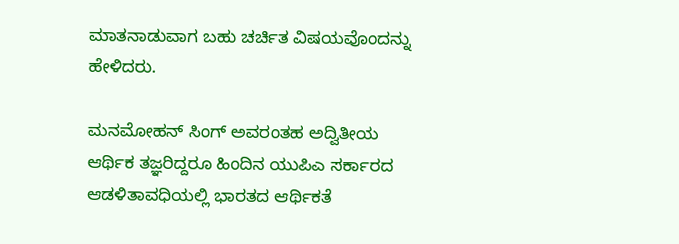ಮಾತನಾಡುವಾಗ ಬಹು ಚರ್ಚಿತ ವಿಷಯವೊಂದನ್ನು ಹೇಳಿದರು.

ಮನಮೋಹನ್ ಸಿಂಗ್ ಅವರಂತಹ ಅದ್ವಿತೀಯ ಆರ್ಥಿಕ ತಜ್ಞರಿದ್ದರೂ ಹಿಂದಿನ ಯುಪಿಎ ಸರ್ಕಾರದ ಆಡಳಿತಾವಧಿಯಲ್ಲಿ ಭಾರತದ ಆರ್ಥಿಕತೆ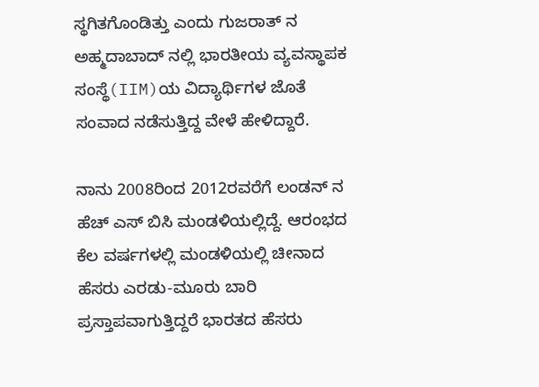ಸ್ಥಗಿತಗೊಂಡಿತ್ತು ಎಂದು ಗುಜರಾತ್ ನ ಅಹ್ಮದಾಬಾದ್ ನಲ್ಲಿ ಭಾರತೀಯ ವ್ಯವಸ್ಥಾಪಕ ಸಂಸ್ಥೆ(IIM)ಯ ವಿದ್ಯಾರ್ಥಿಗಳ ಜೊತೆ ಸಂವಾದ ನಡೆಸುತ್ತಿದ್ದ ವೇಳೆ ಹೇಳಿದ್ದಾರೆ.

ನಾನು 2008ರಿಂದ 2012ರವರೆಗೆ ಲಂಡನ್ ನ ಹೆಚ್ ಎಸ್ ಬಿಸಿ ಮಂಡಳಿಯಲ್ಲಿದ್ದೆ. ಆರಂಭದ ಕೆಲ ವರ್ಷಗಳಲ್ಲಿ ಮಂಡಳಿಯಲ್ಲಿ ಚೀನಾದ ಹೆಸರು ಎರಡು-ಮೂರು ಬಾರಿ ಪ್ರಸ್ತಾಪವಾಗುತ್ತಿದ್ದರೆ ಭಾರತದ ಹೆಸರು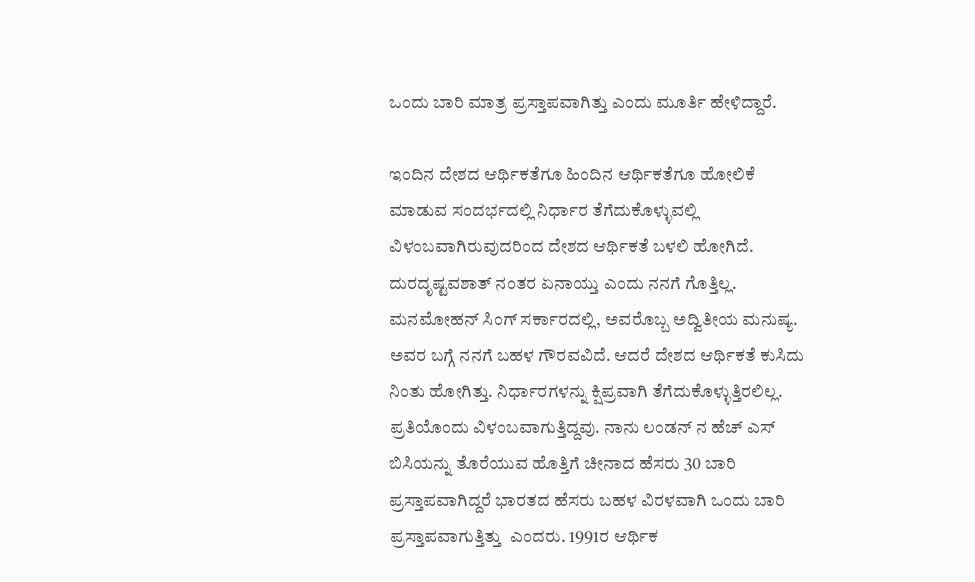ಒಂದು ಬಾರಿ ಮಾತ್ರ ಪ್ರಸ್ತಾಪವಾಗಿತ್ತು ಎಂದು ಮೂರ್ತಿ ಹೇಳಿದ್ದಾರೆ.

ಇಂದಿನ ದೇಶದ ಆರ್ಥಿಕತೆಗೂ ಹಿಂದಿನ ಆರ್ಥಿಕತೆಗೂ ಹೋಲಿಕೆ ಮಾಡುವ ಸಂದರ್ಭದಲ್ಲಿ ನಿರ್ಧಾರ ತೆಗೆದುಕೊಳ್ಳುವಲ್ಲಿ ವಿಳಂಬವಾಗಿರುವುದರಿಂದ ದೇಶದ ಆರ್ಥಿಕತೆ ಬಳಲಿ ಹೋಗಿದೆ. ದುರದೃಷ್ಟವಶಾತ್ ನಂತರ ಏನಾಯ್ತು ಎಂದು ನನಗೆ ಗೊತ್ತಿಲ್ಲ. ಮನಮೋಹನ್ ಸಿಂಗ್ ಸರ್ಕಾರದಲ್ಲಿ, ಅವರೊಬ್ಬ ಅದ್ವಿತೀಯ ಮನುಷ್ಯ. ಅವರ ಬಗ್ಗೆ ನನಗೆ ಬಹಳ ಗೌರವವಿದೆ. ಆದರೆ ದೇಶದ ಆರ್ಥಿಕತೆ ಕುಸಿದು ನಿಂತು ಹೋಗಿತ್ತು. ನಿರ್ಧಾರಗಳನ್ನು ಕ್ಷಿಪ್ರವಾಗಿ ತೆಗೆದುಕೊಳ್ಳುತ್ತಿರಲಿಲ್ಲ. ಪ್ರತಿಯೊಂದು ವಿಳಂಬವಾಗುತ್ತಿದ್ದವು. ನಾನು ಲಂಡನ್ ನ ಹೆಚ್ ಎಸ್ ಬಿಸಿಯನ್ನು ತೊರೆಯುವ ಹೊತ್ತಿಗೆ ಚೀನಾದ ಹೆಸರು 30 ಬಾರಿ ಪ್ರಸ್ತಾಪವಾಗಿದ್ದರೆ ಭಾರತದ ಹೆಸರು ಬಹಳ ವಿರಳವಾಗಿ ಒಂದು ಬಾರಿ ಪ್ರಸ್ತಾಪವಾಗುತ್ತಿತ್ತು  ಎಂದರು. 1991ರ ಆರ್ಥಿಕ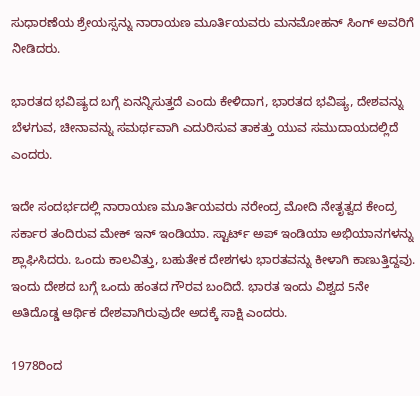ಸುಧಾರಣೆಯ ಶ್ರೇಯಸ್ಸನ್ನು ನಾರಾಯಣ ಮೂರ್ತಿಯವರು ಮನಮೋಹನ್ ಸಿಂಗ್ ಅವರಿಗೆ ನೀಡಿದರು.

ಭಾರತದ ಭವಿಷ್ಯದ ಬಗ್ಗೆ ಏನನ್ನಿಸುತ್ತದೆ ಎಂದು ಕೇಳಿದಾಗ, ಭಾರತದ ಭವಿಷ್ಯ, ದೇಶವನ್ನು ಬೆಳಗುವ, ಚೀನಾವನ್ನು ಸಮರ್ಥವಾಗಿ ಎದುರಿಸುವ ತಾಕತ್ತು ಯುವ ಸಮುದಾಯದಲ್ಲಿದೆ ಎಂದರು.

ಇದೇ ಸಂದರ್ಭದಲ್ಲಿ ನಾರಾಯಣ ಮೂರ್ತಿಯವರು ನರೇಂದ್ರ ಮೋದಿ ನೇತೃತ್ವದ ಕೇಂದ್ರ ಸರ್ಕಾರ ತಂದಿರುವ ಮೇಕ್ ಇನ್ ಇಂಡಿಯಾ. ಸ್ಟಾರ್ಟ್ ಅಪ್ ಇಂಡಿಯಾ ಅಭಿಯಾನಗಳನ್ನು ಶ್ಲಾಘಿಸಿದರು. ಒಂದು ಕಾಲವಿತ್ತು, ಬಹುತೇಕ ದೇಶಗಳು ಭಾರತವನ್ನು ಕೀಳಾಗಿ ಕಾಣುತ್ತಿದ್ದವು. ಇಂದು ದೇಶದ ಬಗ್ಗೆ ಒಂದು ಹಂತದ ಗೌರವ ಬಂದಿದೆ. ಭಾರತ ಇಂದು ವಿಶ್ವದ 5ನೇ ಅತಿದೊಡ್ಡ ಆರ್ಥಿಕ ದೇಶವಾಗಿರುವುದೇ ಅದಕ್ಕೆ ಸಾಕ್ಷಿ ಎಂದರು.

1978ರಿಂದ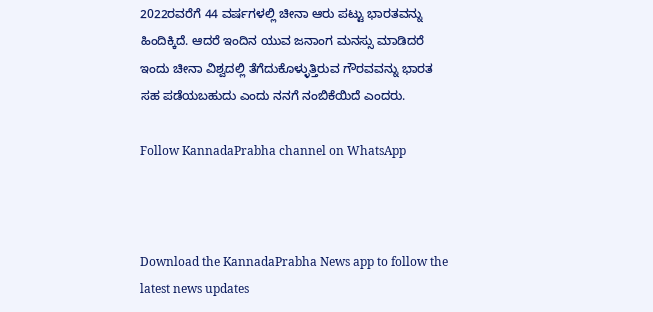2022ರವರೆಗೆ 44 ವರ್ಷಗಳಲ್ಲಿ ಚೀನಾ ಆರು ಪಟ್ಟು ಭಾರತವನ್ನು ಹಿಂದಿಕ್ಕಿದೆ. ಆದರೆ ಇಂದಿನ ಯುವ ಜನಾಂಗ ಮನಸ್ಸು ಮಾಡಿದರೆ ಇಂದು ಚೀನಾ ವಿಶ್ವದಲ್ಲಿ ತೆಗೆದುಕೊಳ್ಳುತ್ತಿರುವ ಗೌರವವನ್ನು ಭಾರತ ಸಹ ಪಡೆಯಬಹುದು ಎಂದು ನನಗೆ ನಂಬಿಕೆಯಿದೆ ಎಂದರು.

Follow KannadaPrabha channel on WhatsApp



Download the KannadaPrabha News app to follow the latest news updates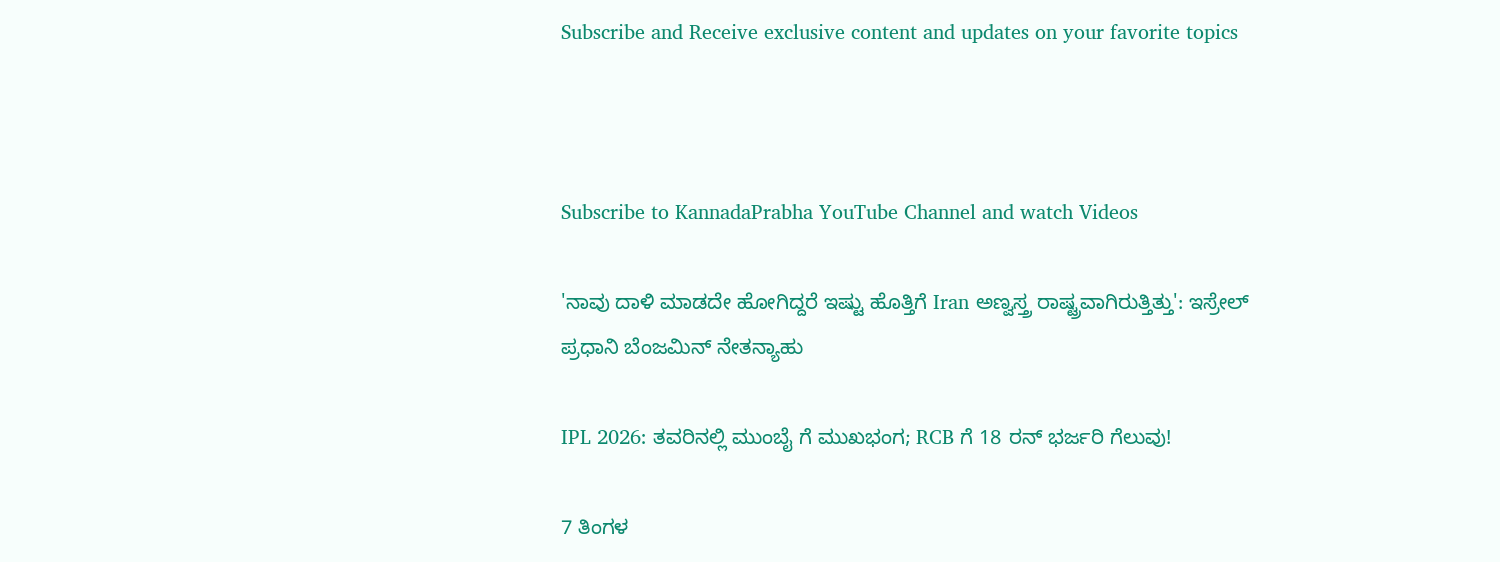Subscribe and Receive exclusive content and updates on your favorite topics



Subscribe to KannadaPrabha YouTube Channel and watch Videos

'ನಾವು ದಾಳಿ ಮಾಡದೇ ಹೋಗಿದ್ದರೆ ಇಷ್ಟು ಹೊತ್ತಿಗೆ Iran ಅಣ್ವಸ್ತ್ರ ರಾಷ್ಟ್ರವಾಗಿರುತ್ತಿತ್ತು': ಇಸ್ರೇಲ್ ಪ್ರಧಾನಿ ಬೆಂಜಮಿನ್ ನೇತನ್ಯಾಹು

IPL 2026: ತವರಿನಲ್ಲಿ ಮುಂಬೈ ಗೆ ಮುಖಭಂಗ; RCB ಗೆ 18 ರನ್ ಭರ್ಜರಿ ಗೆಲುವು!

7 ತಿಂಗಳ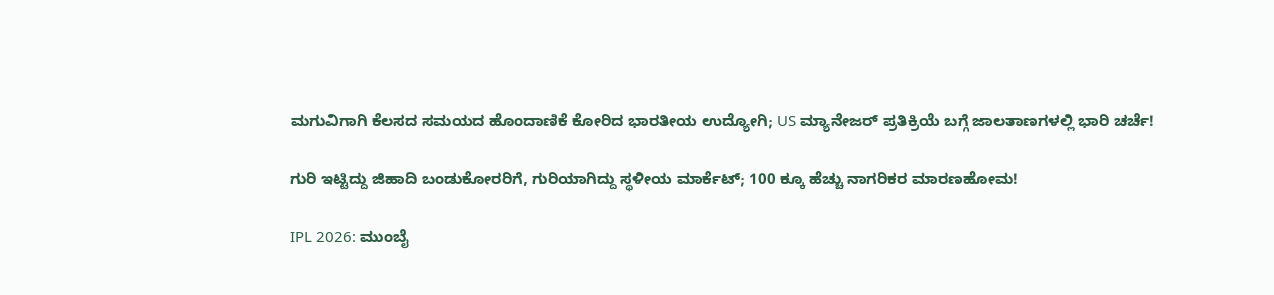ಮಗುವಿಗಾಗಿ ಕೆಲಸದ ಸಮಯದ ಹೊಂದಾಣಿಕೆ ಕೋರಿದ ಭಾರತೀಯ ಉದ್ಯೋಗಿ; US ಮ್ಯಾನೇಜರ್ ಪ್ರತಿಕ್ರಿಯೆ ಬಗ್ಗೆ ಜಾಲತಾಣಗಳಲ್ಲಿ ಭಾರಿ ಚರ್ಚೆ!

ಗುರಿ ಇಟ್ಟಿದ್ದು ಜಿಹಾದಿ ಬಂಡುಕೋರರಿಗೆ, ಗುರಿಯಾಗಿದ್ದು ಸ್ಥಳೀಯ ಮಾರ್ಕೆಟ್; 100 ಕ್ಕೂ ಹೆಚ್ಚು ನಾಗರಿಕರ ಮಾರಣಹೋಮ!

IPL 2026: ಮುಂಬೈ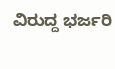ವಿರುದ್ದ ಭರ್ಜರಿ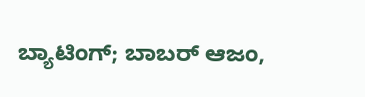ಬ್ಯಾಟಿಂಗ್; ಬಾಬರ್ ಆಜಂ,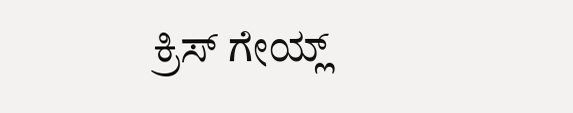ಕ್ರಿಸ್ ಗೇಯ್ಲ್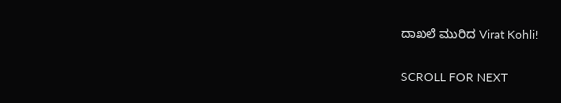ದಾಖಲೆ ಮುರಿದ Virat Kohli!

SCROLL FOR NEXT